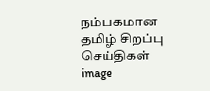நம்பகமான தமிழ் சிறப்பு செய்திகள்
image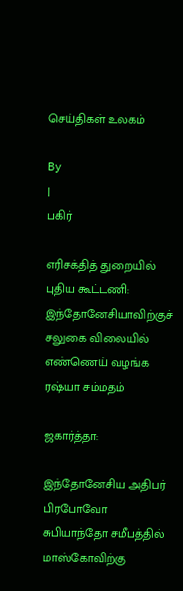செய்திகள் உலகம்

By
|
பகிர்

எரிசக்தித் துறையில் புதிய கூட்டணி: இந்தோனேசியாவிற்குச் சலுகை விலையில் எண்ணெய் வழங்க ரஷ்யா சம்மதம்

ஜகார்த்தா:

இந்தோனேசிய அதிபர் பிரபோவோ சுபியாந்தோ சமீபத்தில் மாஸ்கோவிற்கு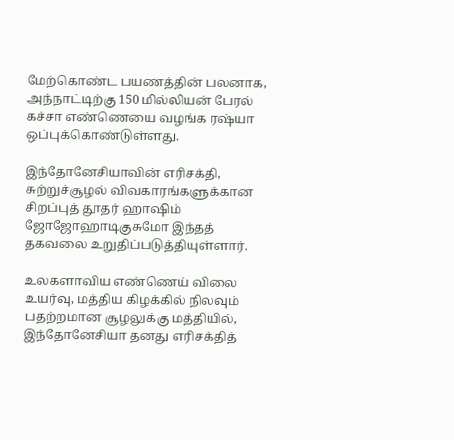மேற்கொண்ட பயணத்தின் பலனாக, அந்நாட்டிற்கு 150 மில்லியன் பேரல் கச்சா எண்ணெயை வழங்க ரஷ்யா ஒப்புக்கொண்டுள்ளது.

இந்தோனேசியாவின் எரிசக்தி, சுற்றுச்சூழல் விவகாரங்களுக்கான சிறப்புத் தூதர் ஹாஷிம் ஜோஜோஹாடிகுசுமோ இந்தத் தகவலை உறுதிப்படுத்தியுள்ளார்.

உலகளாவிய எண்ணெய் விலை உயர்வு, மத்திய கிழக்கில் நிலவும் பதற்றமான சூழலுக்கு மத்தியில், இந்தோனேசியா தனது எரிசக்தித்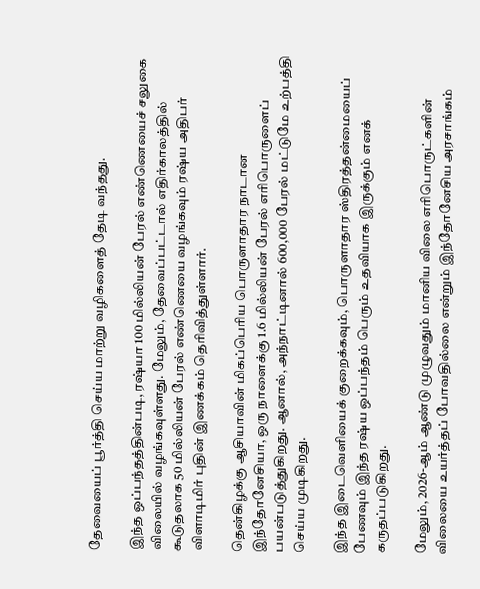தேவையைப் பூர்த்தி செய்ய மாற்று வழிகளைத் தேடி வந்தது.

இந்த ஒப்பந்தத்தின்படி, ரஷ்யா 100 மில்லியன் பேரல் எண்ணெயைச் சலுகை விலையில் வழங்கவுள்ளது. மேலும், தேவைப்பட்டால் எதிர்காலத்தில் கூடுதலாக 50 மில்லியன் பேரல் எண்ணெயை வழங்கவும் ரஷ்ய அதிபர் விளாடிமிர் புதின் இணக்கம் தெரிவித்துள்ளார்.

தென்கிழக்கு ஆசியாவின் மிகப்பெரிய பொருளாதார நாடான இந்தோனேசியா, ஒரு நாளைக்கு 1.6 மில்லியன் பேரல் எரிபொருளைப் பயன்படுத்துகிறது. ஆனால், அந்நாட்டினால் 600,000 பேரல் மட்டுமே உற்பத்தி செய்ய முடிகிறது.

இந்த இடைவெளியைக் குறைக்கவும், பொருளாதார ஸ்திரத்தன்மையைப் பேணவும் இந்த ரஷ்ய ஒப்பந்தம் பெரும் உதவியாக இருக்கும் எனக் கருதப்படுகிறது.

மேலும், 2026-ஆம் ஆண்டு முழுவதும் மானிய விலை எரிபொருட்களின் விலையை உயர்த்தப் போவதில்லை என்றும் இந்தோனேசிய அரசாங்கம்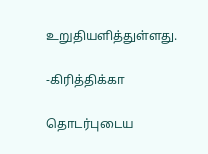உறுதியளித்துள்ளது.

-கிரித்திக்கா

தொடர்புடைய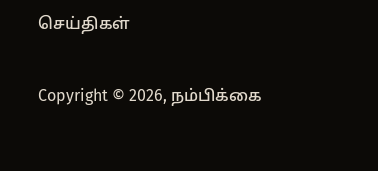செய்திகள்

Copyright © 2026, நம்பிக்கை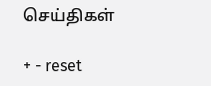செய்திகள்

+ - reset